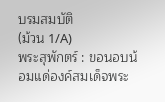บรมสมบัติ
(ม้วน 1/A)
พระสุพักตร์ : ขอนอบน้อมแด่องค์สมเด็จพระ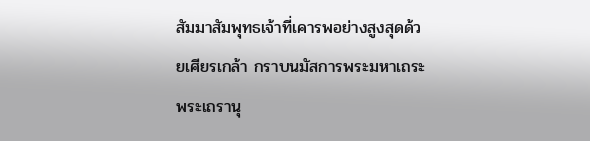สัมมาสัมพุทธเจ้าที่เคารพอย่างสูงสุดด้วยเศียรเกล้า กราบนมัสการพระมหาเถระ พระเถรานุ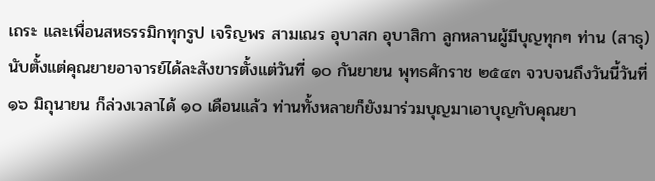เถระ และเพื่อนสหธรรมิกทุกรูป เจริญพร สามเณร อุบาสก อุบาสิกา ลูกหลานผู้มีบุญทุกๆ ท่าน (สาธุ)
นับตั้งแต่คุณยายอาจารย์ได้ละสังขารตั้งแต่วันที่ ๑๐ กันยายน พุทธศักราช ๒๕๔๓ จวบจนถึงวันนี้วันที่ ๑๖ มิถุนายน ก็ล่วงเวลาได้ ๑๐ เดือนแล้ว ท่านทั้งหลายก็ยังมาร่วมบุญมาเอาบุญกับคุณยา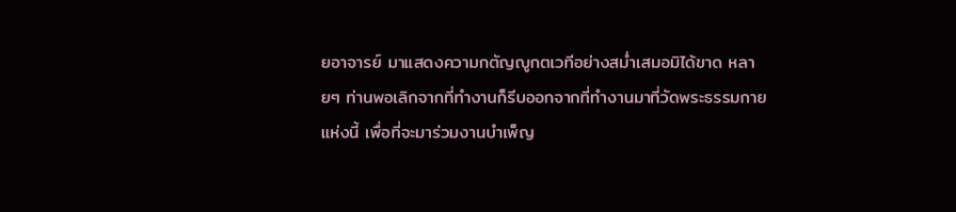ยอาจารย์ มาแสดงความกตัญญูกตเวทีอย่างสม่ำเสมอมิได้ขาด หลายๆ ท่านพอเลิกจากที่ทำงานก็รีบออกจากที่ทำงานมาที่วัดพระธรรมกายแห่งนี้ เพื่อที่จะมาร่วมงานบำเพ็ญ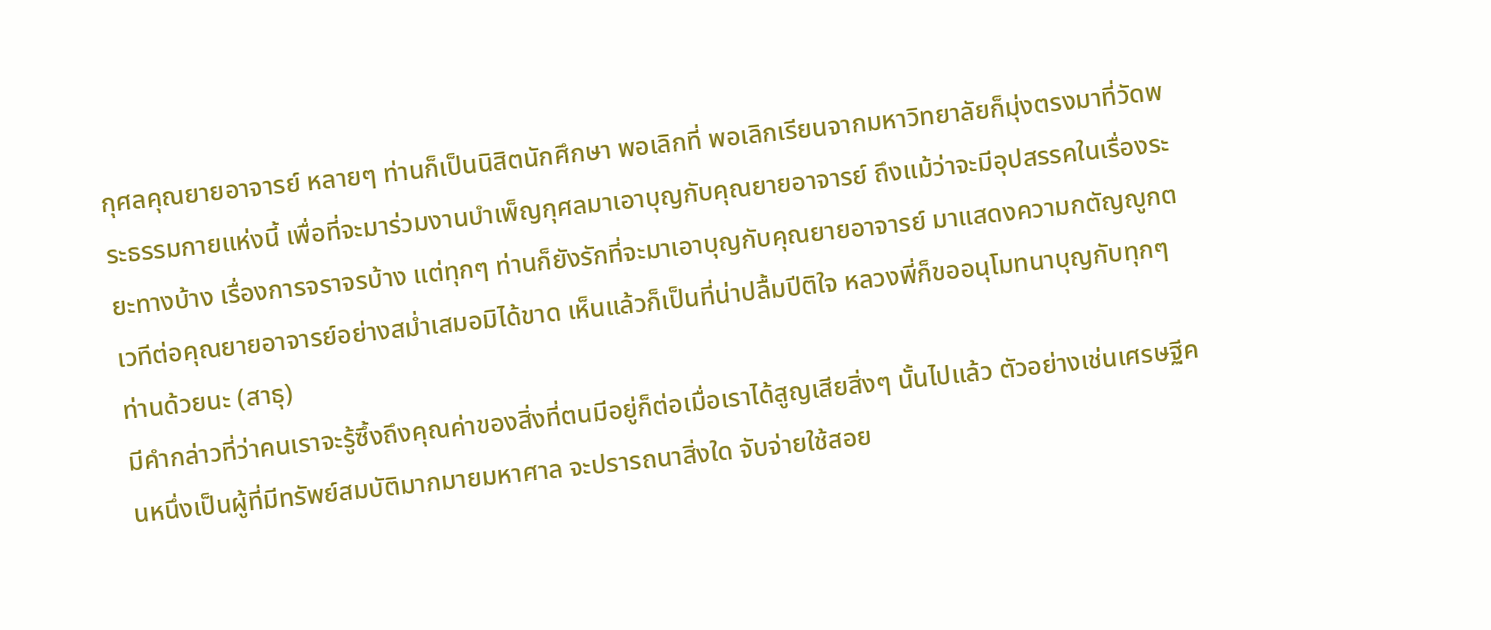กุศลคุณยายอาจารย์ หลายๆ ท่านก็เป็นนิสิตนักศึกษา พอเลิกที่ พอเลิกเรียนจากมหาวิทยาลัยก็มุ่งตรงมาที่วัดพระธรรมกายแห่งนี้ เพื่อที่จะมาร่วมงานบำเพ็ญกุศลมาเอาบุญกับคุณยายอาจารย์ ถึงแม้ว่าจะมีอุปสรรคในเรื่องระยะทางบ้าง เรื่องการจราจรบ้าง แต่ทุกๆ ท่านก็ยังรักที่จะมาเอาบุญกับคุณยายอาจารย์ มาแสดงความกตัญญูกตเวทีต่อคุณยายอาจารย์อย่างสม่ำเสมอมิได้ขาด เห็นแล้วก็เป็นที่น่าปลื้มปีติใจ หลวงพี่ก็ขออนุโมทนาบุญกับทุกๆ ท่านด้วยนะ (สาธุ)
มีคำกล่าวที่ว่าคนเราจะรู้ซึ้งถึงคุณค่าของสิ่งที่ตนมีอยู่ก็ต่อเมื่อเราได้สูญเสียสิ่งๆ นั้นไปแล้ว ตัวอย่างเช่นเศรษฐีคนหนึ่งเป็นผู้ที่มีทรัพย์สมบัติมากมายมหาศาล จะปรารถนาสิ่งใด จับจ่ายใช้สอย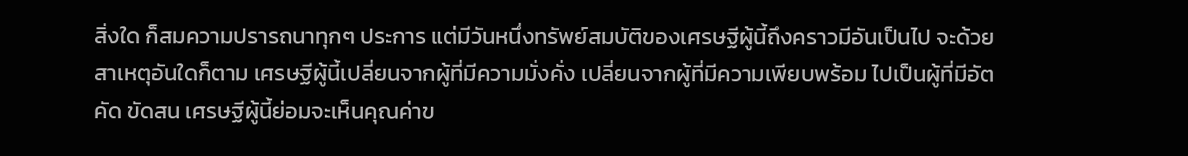สิ่งใด ก็สมความปรารถนาทุกๆ ประการ แต่มีวันหนึ่งทรัพย์สมบัติของเศรษฐีผู้นี้ถึงคราวมีอันเป็นไป จะด้วยสาเหตุอันใดก็ตาม เศรษฐีผู้นี้เปลี่ยนจากผู้ที่มีความมั่งคั่ง เปลี่ยนจากผู้ที่มีความเพียบพร้อม ไปเป็นผู้ที่มีอัตคัด ขัดสน เศรษฐีผู้นี้ย่อมจะเห็นคุณค่าข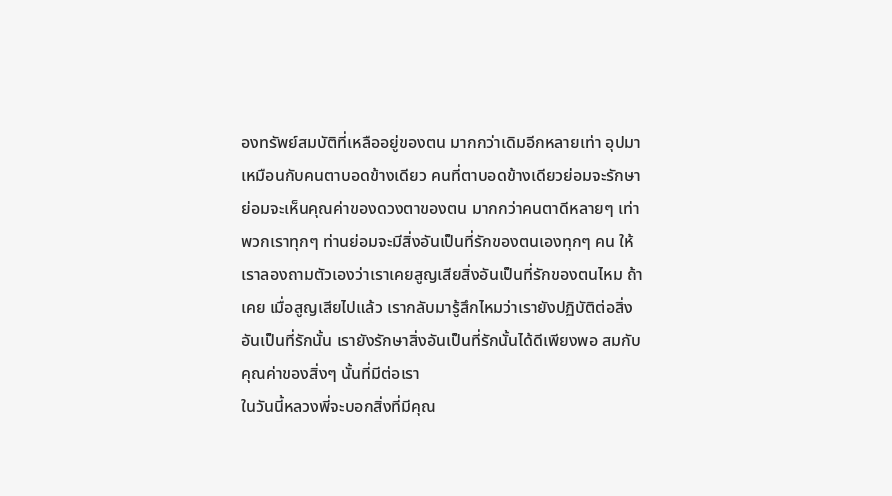องทรัพย์สมบัติที่เหลืออยู่ของตน มากกว่าเดิมอีกหลายเท่า อุปมาเหมือนกับคนตาบอดข้างเดียว คนที่ตาบอดข้างเดียวย่อมจะรักษา ย่อมจะเห็นคุณค่าของดวงตาของตน มากกว่าคนตาดีหลายๆ เท่า
พวกเราทุกๆ ท่านย่อมจะมีสิ่งอันเป็นที่รักของตนเองทุกๆ คน ให้เราลองถามตัวเองว่าเราเคยสูญเสียสิ่งอันเป็นที่รักของตนไหม ถ้าเคย เมื่อสูญเสียไปแล้ว เรากลับมารู้สึกไหมว่าเรายังปฏิบัติต่อสิ่งอันเป็นที่รักนั้น เรายังรักษาสิ่งอันเป็นที่รักนั้นได้ดีเพียงพอ สมกับคุณค่าของสิ่งๆ นั้นที่มีต่อเรา
ในวันนี้หลวงพี่จะบอกสิ่งที่มีคุณ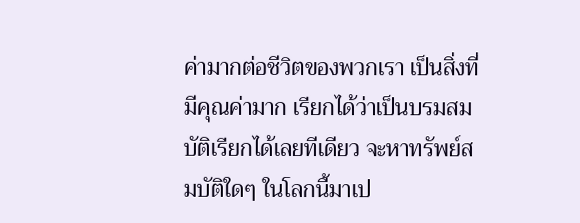ค่ามากต่อชีวิตของพวกเรา เป็นสิ่งที่มีคุณค่ามาก เรียกได้ว่าเป็นบรมสมบัติเรียกได้เลยทีเดียว จะหาทรัพย์สมบัติใดๆ ในโลกนี้มาเป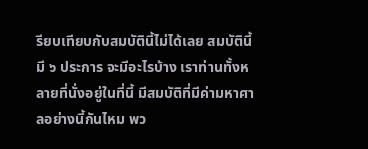รียบเทียบกับสมบัตินี้ไม่ได้เลย สมบัตินี้มี ๖ ประการ จะมีอะไรบ้าง เราท่านทั้งหลายที่นั่งอยู่ในที่นี้ มีสมบัติที่มีค่ามหาศาลอย่างนี้กันไหม พว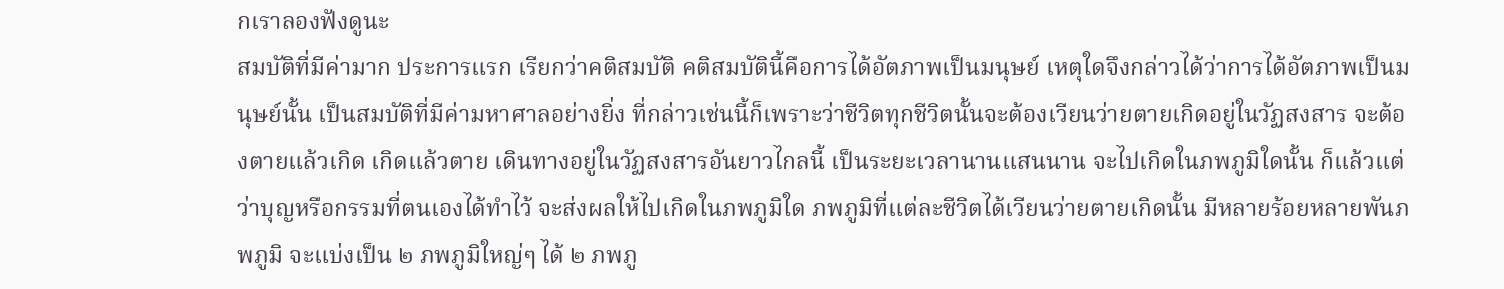กเราลองฟังดูนะ
สมบัติที่มีค่ามาก ประการแรก เรียกว่าคติสมบัติ คติสมบัตินี้คือการได้อัตภาพเป็นมนุษย์ เหตุใดจึงกล่าวได้ว่าการได้อัตภาพเป็นมนุษย์นั้น เป็นสมบัติที่มีค่ามหาศาลอย่างยิ่ง ที่กล่าวเช่นนี้ก็เพราะว่าชีวิตทุกชีวิตนั้นจะต้องเวียนว่ายตายเกิดอยู่ในวัฏสงสาร จะต้องตายแล้วเกิด เกิดแล้วตาย เดินทางอยู่ในวัฏสงสารอันยาวไกลนี้ เป็นระยะเวลานานแสนนาน จะไปเกิดในภพภูมิใดนั้น ก็แล้วแต่ว่าบุญหรือกรรมที่ตนเองได้ทำไว้ จะส่งผลให้ไปเกิดในภพภูมิใด ภพภูมิที่แต่ละชีวิตได้เวียนว่ายตายเกิดนั้น มีหลายร้อยหลายพันภพภูมิ จะแบ่งเป็น ๒ ภพภูมิใหญ่ๆ ได้ ๒ ภพภู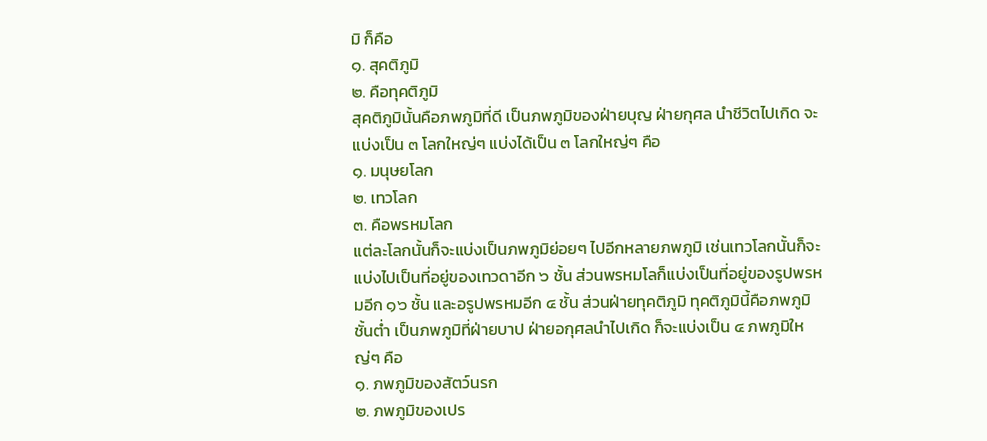มิ ก็คือ
๑. สุคติภูมิ
๒. คือทุคติภูมิ
สุคติภูมินั้นคือภพภูมิที่ดี เป็นภพภูมิของฝ่ายบุญ ฝ่ายกุศล นำชีวิตไปเกิด จะแบ่งเป็น ๓ โลกใหญ่ๆ แบ่งได้เป็น ๓ โลกใหญ่ๆ คือ
๑. มนุษยโลก
๒. เทวโลก
๓. คือพรหมโลก
แต่ละโลกนั้นก็จะแบ่งเป็นภพภูมิย่อยๆ ไปอีกหลายภพภูมิ เช่นเทวโลกนั้นก็จะแบ่งไปเป็นที่อยู่ของเทวดาอีก ๖ ชั้น ส่วนพรหมโลก็แบ่งเป็นที่อยู่ของรูปพรหมอีก ๑๖ ชั้น และอรูปพรหมอีก ๔ ชั้น ส่วนฝ่ายทุคติภูมิ ทุคติภูมินี้คือภพภูมิชั้นต่ำ เป็นภพภูมิที่ฝ่ายบาป ฝ่ายอกุศลนำไปเกิด ก็จะแบ่งเป็น ๔ ภพภูมิใหญ่ๆ คือ
๑. ภพภูมิของสัตว์นรก
๒. ภพภูมิของเปร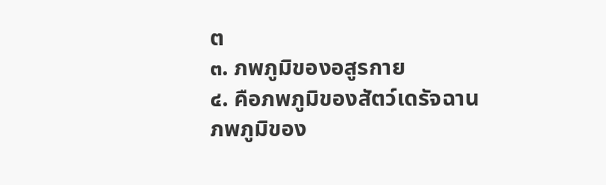ต
๓. ภพภูมิของอสูรกาย
๔. คือภพภูมิของสัตว์เดรัจฉาน
ภพภูมิของ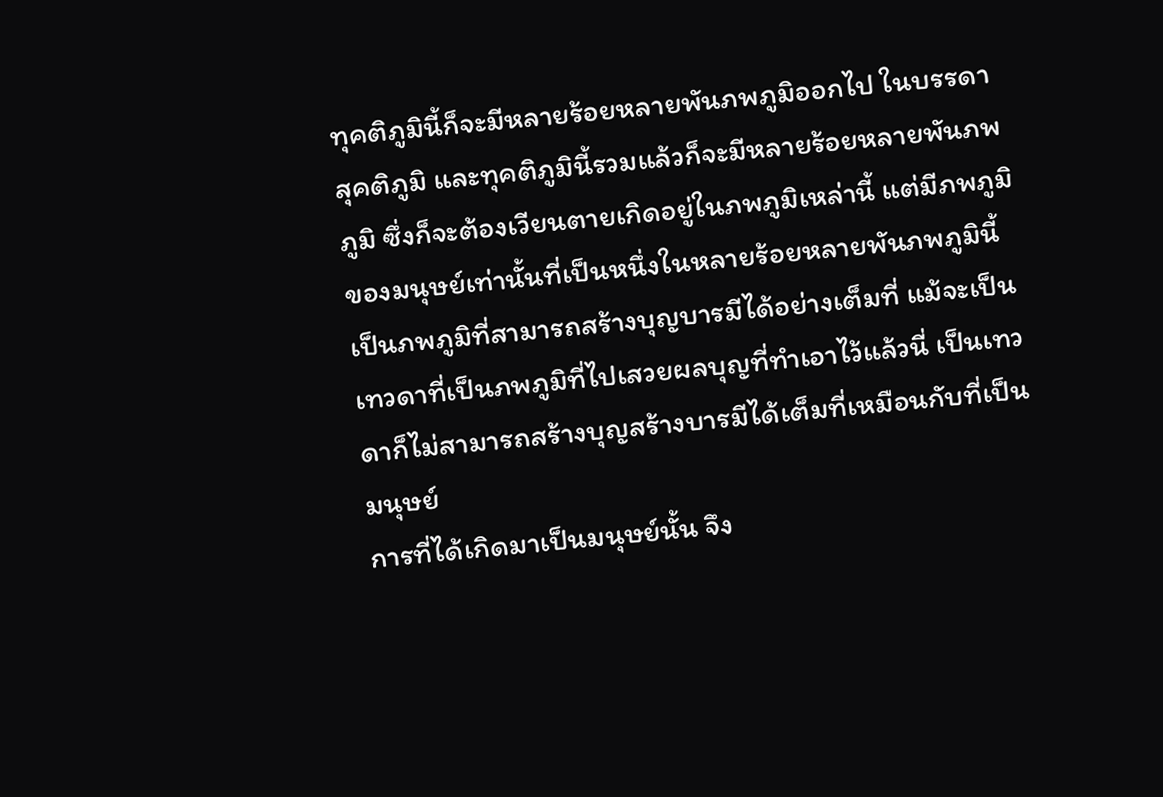ทุคติภูมินี้ก็จะมีหลายร้อยหลายพันภพภูมิออกไป ในบรรดาสุคติภูมิ และทุคติภูมินี้รวมแล้วก็จะมีหลายร้อยหลายพันภพภูมิ ซึ่งก็จะต้องเวียนตายเกิดอยู่ในภพภูมิเหล่านี้ แต่มีภพภูมิของมนุษย์เท่านั้นที่เป็นหนึ่งในหลายร้อยหลายพันภพภูมินี้ เป็นภพภูมิที่สามารถสร้างบุญบารมีได้อย่างเต็มที่ แม้จะเป็นเทวดาที่เป็นภพภูมิที่ไปเสวยผลบุญที่ทำเอาไว้แล้วนี่ เป็นเทวดาก็ไม่สามารถสร้างบุญสร้างบารมีได้เต็มที่เหมือนกับที่เป็นมนุษย์
การที่ได้เกิดมาเป็นมนุษย์นั้น จึง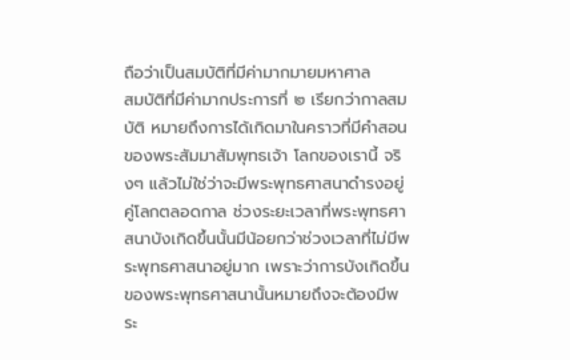ถือว่าเป็นสมบัติที่มีค่ามากมายมหาศาล
สมบัติที่มีค่ามากประการที่ ๒ เรียกว่ากาลสมบัติ หมายถึงการได้เกิดมาในคราวที่มีคำสอนของพระสัมมาสัมพุทธเจ้า โลกของเรานี้ จริงๆ แล้วไม่ใช่ว่าจะมีพระพุทธศาสนาดำรงอยู่คู่โลกตลอดกาล ช่วงระยะเวลาที่พระพุทธศาสนาบังเกิดขึ้นนั้นมีน้อยกว่าช่วงเวลาที่ไม่มีพระพุทธศาสนาอยู่มาก เพราะว่าการบังเกิดขึ้นของพระพุทธศาสนานั้นหมายถึงจะต้องมีพระ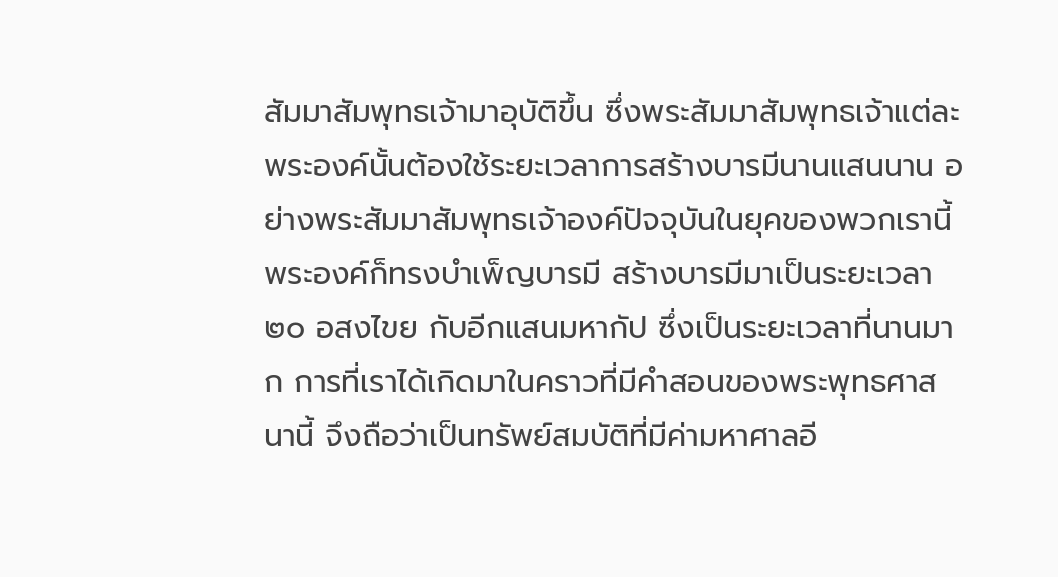สัมมาสัมพุทธเจ้ามาอุบัติขึ้น ซึ่งพระสัมมาสัมพุทธเจ้าแต่ละพระองค์นั้นต้องใช้ระยะเวลาการสร้างบารมีนานแสนนาน อย่างพระสัมมาสัมพุทธเจ้าองค์ปัจจุบันในยุคของพวกเรานี้ พระองค์ก็ทรงบำเพ็ญบารมี สร้างบารมีมาเป็นระยะเวลา ๒๐ อสงไขย กับอีกแสนมหากัป ซึ่งเป็นระยะเวลาที่นานมาก การที่เราได้เกิดมาในคราวที่มีคำสอนของพระพุทธศาสนานี้ จึงถือว่าเป็นทรัพย์สมบัติที่มีค่ามหาศาลอี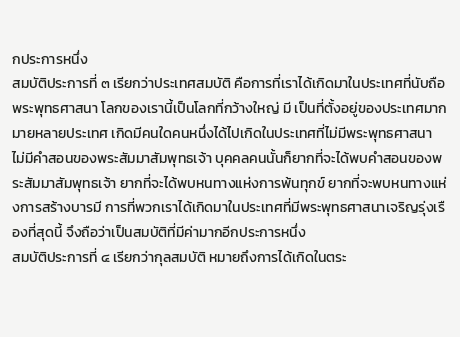กประการหนึ่ง
สมบัติประการที่ ๓ เรียกว่าประเทศสมบัติ คือการที่เราได้เกิดมาในประเทศที่นับถือพระพุทธศาสนา โลกของเรานี้เป็นโลกที่กว้างใหญ่ มี เป็นที่ตั้งอยู่ของประเทศมากมายหลายประเทศ เกิดมีคนใดคนหนึ่งได้ไปเกิดในประเทศที่ไม่มีพระพุทธศาสนา ไม่มีคำสอนของพระสัมมาสัมพุทธเจ้า บุคคลคนนั้นก็ยากที่จะได้พบคำสอนของพระสัมมาสัมพุทธเจ้า ยากที่จะได้พบหนทางแห่งการพ้นทุกข์ ยากที่จะพบหนทางแห่งการสร้างบารมี การที่พวกเราได้เกิดมาในประเทศที่มีพระพุทธศาสนาเจริญรุ่งเรืองที่สุดนี้ จึงถือว่าเป็นสมบัติที่มีค่ามากอีกประการหนึ่ง
สมบัติประการที่ ๔ เรียกว่ากุลสมบัติ หมายถึงการได้เกิดในตระ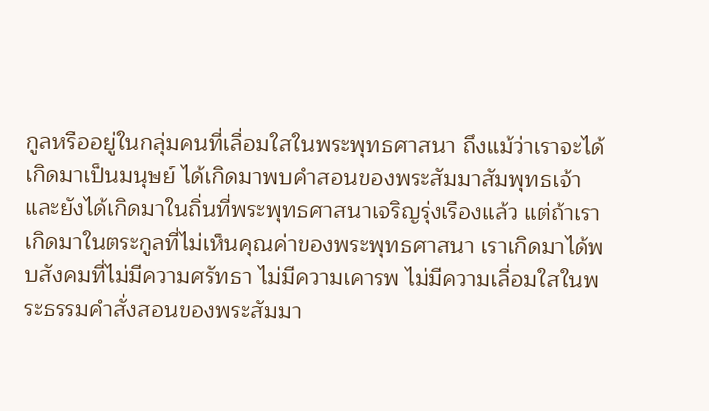กูลหรืออยู่ในกลุ่มคนที่เลื่อมใสในพระพุทธศาสนา ถึงแม้ว่าเราจะได้เกิดมาเป็นมนุษย์ ได้เกิดมาพบคำสอนของพระสัมมาสัมพุทธเจ้า และยังได้เกิดมาในถิ่นที่พระพุทธศาสนาเจริญรุ่งเรืองแล้ว แต่ถ้าเราเกิดมาในตระกูลที่ไม่เห็นคุณค่าของพระพุทธศาสนา เราเกิดมาได้พบสังคมที่ไม่มีความศรัทธา ไม่มีความเคารพ ไม่มีความเลื่อมใสในพระธรรมคำสั่งสอนของพระสัมมา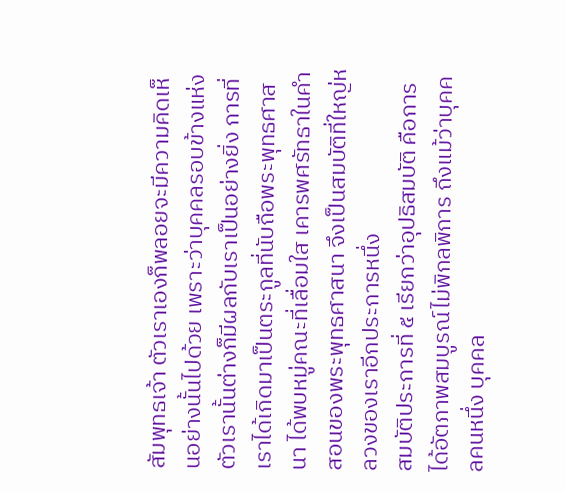สัมพุทธเจ้า ตัวเราเองก็พลอยจะมีความคิดเห็นอย่างนั้นไปด้วย เพราะว่าบุคคลรอบข้างแห่งตัวเรานั้นต่างก็มีผลกับเราเป็นอย่างยิ่ง การที่เราได้เกิดมาเป็นตระกูลที่นับถือพระพุทธศาสนา ได้พบหมู่คณะที่เลื่อมใส เคารพศรัทธาในคำสอนของพระพุทธศาสนา จึงเป็นสมบัติที่ใหญ่หลวงของเราอีกประการหนึ่ง
สมบัติประการที่ ๕ เรียกว่าอุปธิสมบัติ คือการได้อัตภาพสมบูรณ์ไม่พิกลพิการ ถึงแม้ว่าบุคคลคนหนึ่ง บุคคล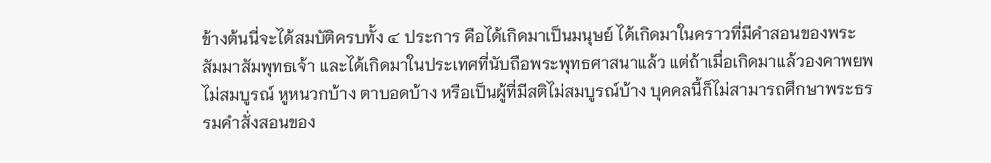ข้างต้นนี่จะได้สมบัติครบทั้ง ๔ ประการ คือได้เกิดมาเป็นมนุษย์ ได้เกิดมาในคราวที่มีคำสอนของพระสัมมาสัมพุทธเจ้า และได้เกิดมาในประเทศที่นับถือพระพุทธศาสนาแล้ว แต่ถ้าเมื่อเกิดมาแล้วองคาพยพไม่สมบูรณ์ หูหนวกบ้าง ตาบอดบ้าง หรือเป็นผู้ที่มีสติไม่สมบูรณ์บ้าง บุคคลนี้ก็ไม่สามารถศึกษาพระธรรมคำสั่งสอนของ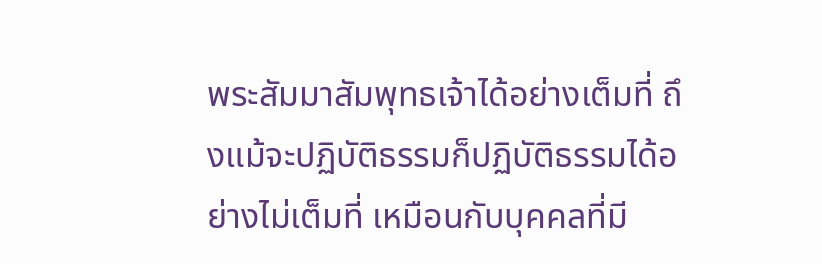พระสัมมาสัมพุทธเจ้าได้อย่างเต็มที่ ถึงแม้จะปฏิบัติธรรมก็ปฏิบัติธรรมได้อย่างไม่เต็มที่ เหมือนกับบุคคลที่มี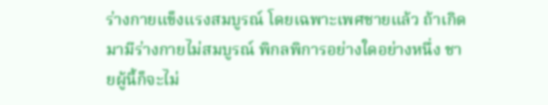ร่างกายแข็งแรงสมบูรณ์ โดยเฉพาะเพศชายแล้ว ถ้าเกิดมามีร่างกายไม่สมบูรณ์ พิกลพิการอย่างใดอย่างหนึ่ง ชายผู้นี้ก็จะไม่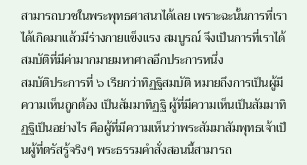สามารถบวชในพระพุทธศาสนาได้เลย เพราะฉะนั้นการที่เราได้เกิดมาแล้วมีร่างกายแข็งแรง สมบูรณ์ จึงเป็นการที่เราได้สมบัติที่มีค่ามากมายมหาศาลอีกประการหนึ่ง
สมบัติประการที่ ๖ เรียกว่าทิฏฐิสมบัติ หมายถึงการเป็นผู้มีความเห็นถูกต้อง เป็นสัมมาทิฏฐิ ผู้ที่มีความเห็นเป็นสัมมาทิฏฐิเป็นอย่างไร คือผู้ที่มีความเห็นว่าพระสัมมาสัมพุทธเจ้าเป็นผู้ที่ตรัสรู้จริงๆ พระธรรมคำสั่งสอนนี้สามารถ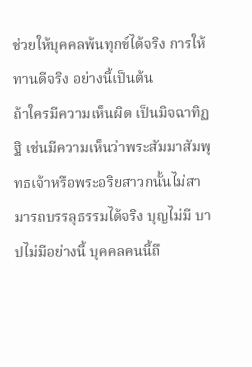ช่วยให้บุคคลพ้นทุกข์ได้จริง การให้ทานดีจริง อย่างนี้เป็นต้น
ถ้าใครมีความเห็นผิด เป็นมิจฉาทิฏฐิ เช่นมีความเห็นว่าพระสัมมาสัมพุทธเจ้าหรือพระอริยสาวกนั้นไม่สามารถบรรลุธรรมได้จริง บุญไม่มี บาปไม่มีอย่างนี้ บุคคลคนนี้ถึ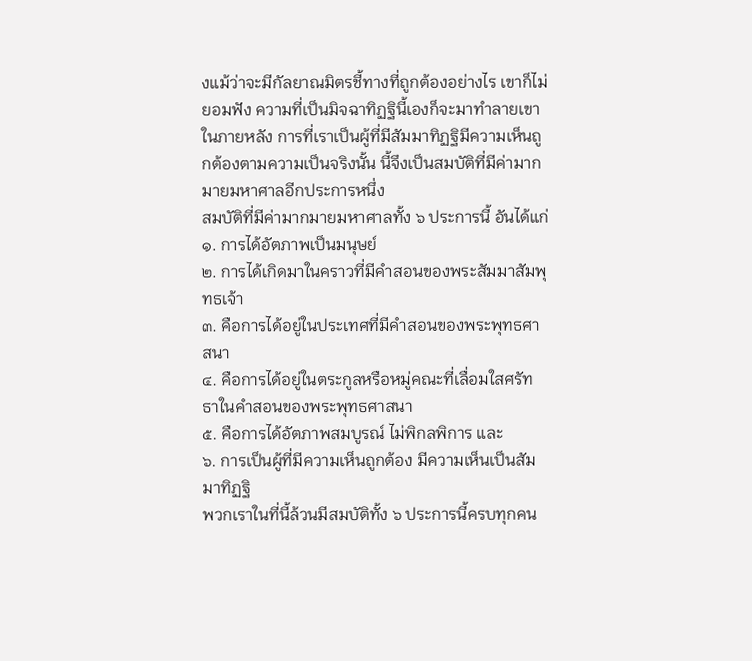งแม้ว่าจะมีกัลยาณมิตรชี้ทางที่ถูกต้องอย่างไร เขาก็ไม่ยอมฟัง ความที่เป็นมิจฉาทิฏฐินี้เองก็จะมาทำลายเขาในภายหลัง การที่เราเป็นผู้ที่มีสัมมาทิฏฐิมีความเห็นถูกต้องตามความเป็นจริงนั้น นี้จึงเป็นสมบัติที่มีค่ามากมายมหาศาลอีกประการหนึ่ง
สมบัติที่มีค่ามากมายมหาศาลทั้ง ๖ ประการนี้ อันได้แก่
๑. การได้อัตภาพเป็นมนุษย์
๒. การได้เกิดมาในคราวที่มีคำสอนของพระสัมมาสัมพุทธเจ้า
๓. คือการได้อยู่ในประเทศที่มีคำสอนของพระพุทธศาสนา
๔. คือการได้อยู่ในตระกูลหรือหมู่คณะที่เลื่อมใสศรัทธาในคำสอนของพระพุทธศาสนา
๕. คือการได้อัตภาพสมบูรณ์ ไม่พิกลพิการ และ
๖. การเป็นผู้ที่มีความเห็นถูกต้อง มีความเห็นเป็นสัมมาทิฏฐิ
พวกเราในที่นี้ล้วนมีสมบัติทั้ง ๖ ประการนี้ครบทุกคน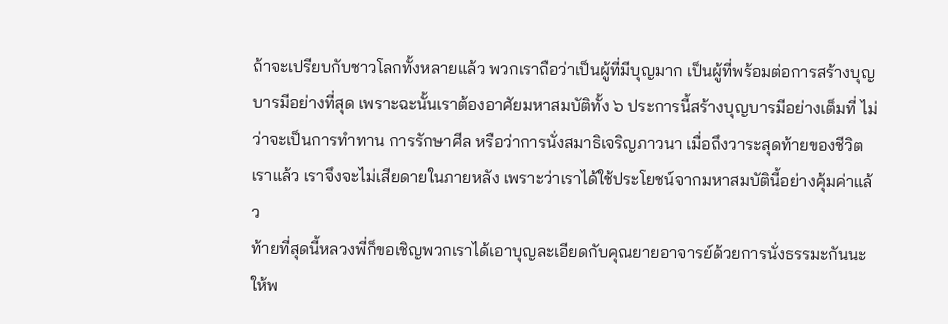ถ้าจะเปรียบกับชาวโลกทั้งหลายแล้ว พวกเราถือว่าเป็นผู้ที่มีบุญมาก เป็นผู้ที่พร้อมต่อการสร้างบุญบารมีอย่างที่สุด เพราะฉะนั้นเราต้องอาศัยมหาสมบัติทั้ง ๖ ประการนี้สร้างบุญบารมีอย่างเต็มที่ ไม่ว่าจะเป็นการทำทาน การรักษาศีล หรือว่าการนั่งสมาธิเจริญภาวนา เมื่อถึงวาระสุดท้ายของชีวิตเราแล้ว เราจึงจะไม่เสียดายในภายหลัง เพราะว่าเราได้ใช้ประโยชน์จากมหาสมบัตินี้อย่างคุ้มค่าแล้ว
ท้ายที่สุดนี้หลวงพี่ก็ขอเชิญพวกเราได้เอาบุญละเอียดกับคุณยายอาจารย์ด้วยการนั่งธรรมะกันนะ ให้พ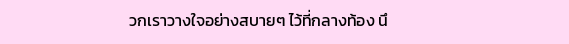วกเราวางใจอย่างสบายๆ ไว้ที่กลางท้อง นึ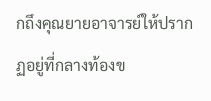กถึงคุณยายอาจารย์ให้ปรากฏอยู่ที่กลางท้องข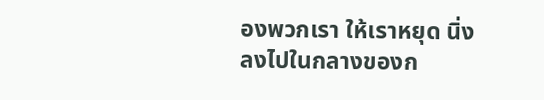องพวกเรา ให้เราหยุด นิ่ง ลงไปในกลางของก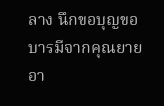ลาง นึกขอบุญขอบารมีจากคุณยายอา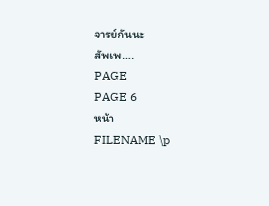จารย์กันนะ
สัพเพ….
PAGE
PAGE 6
หน้า
FILENAME \p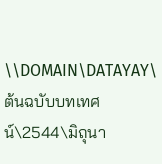\\DOMAIN\DATAYAY\ต้นฉบับบทเทศน์\2544\มิถุนา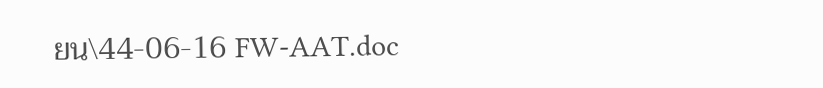ยน\44-06-16 FW-AAT.doc